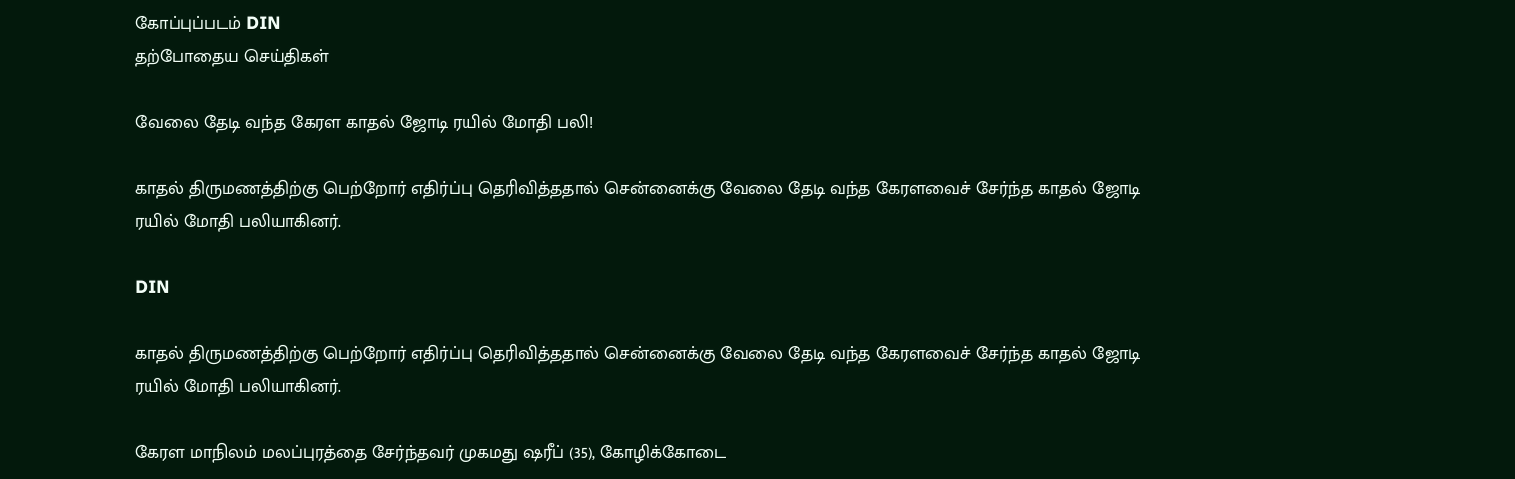கோப்புப்படம் DIN
தற்போதைய செய்திகள்

வேலை தேடி வந்த கேரள காதல் ஜோடி ரயில் மோதி பலி!

காதல் திருமணத்திற்கு பெற்றோர் எதிர்ப்பு தெரிவித்ததால் சென்னைக்கு வேலை தேடி வந்த கேரளவைச் சேர்ந்த காதல் ஜோடி ரயில் மோதி பலியாகினர்.

DIN

காதல் திருமணத்திற்கு பெற்றோர் எதிர்ப்பு தெரிவித்ததால் சென்னைக்கு வேலை தேடி வந்த கேரளவைச் சேர்ந்த காதல் ஜோடி ரயில் மோதி பலியாகினர்.

கேரள மாநிலம் மலப்புரத்தை சேர்ந்தவர் முகமது ஷரீப் (35), கோழிக்கோடை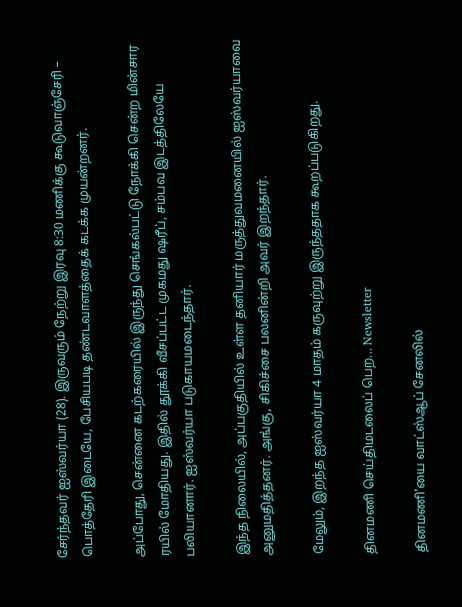சேர்ந்தவர் ஐஸ்வர்யா (28). இருவரும் நேற்று இரவு 8:30 மணிக்கு கூடுவாஞ்சேரி – பொத்தேரி இடையே, பேசியபடி தண்டவாளத்தைக் கடக்க முயன்றனர்.

அப்போது, சென்னை கடற்கரையில் இருந்து செங்கல்பட்டு நோக்கி சென்ற மின்சார ரயில் மோதியது. இதில் தூக்கி வீசப்பட்ட முகமது ஷரீப், சம்பவ இடத்திலேயே பலியானார். ஐஸ்வர்யா படுகாயமடைந்தார்.

இந்த நிலையில், அப்பகுதியில் உள்ள தனியார் மருத்துவமனையில் ஐஸ்வர்யாவை அனுமதித்தனர். அங்கு, சிகிச்சை பலனின்றி அவர் இறந்தார்.

மேலும், இறந்த ஐஸ்வர்யா 4 மாதம் கருவுற்று இருந்ததாக கூறப்படுகிறது.

தினமணி செய்திமடலைப் பெற... Newsletter

தினமணி'யை வாட்ஸ்ஆப் சேனலில்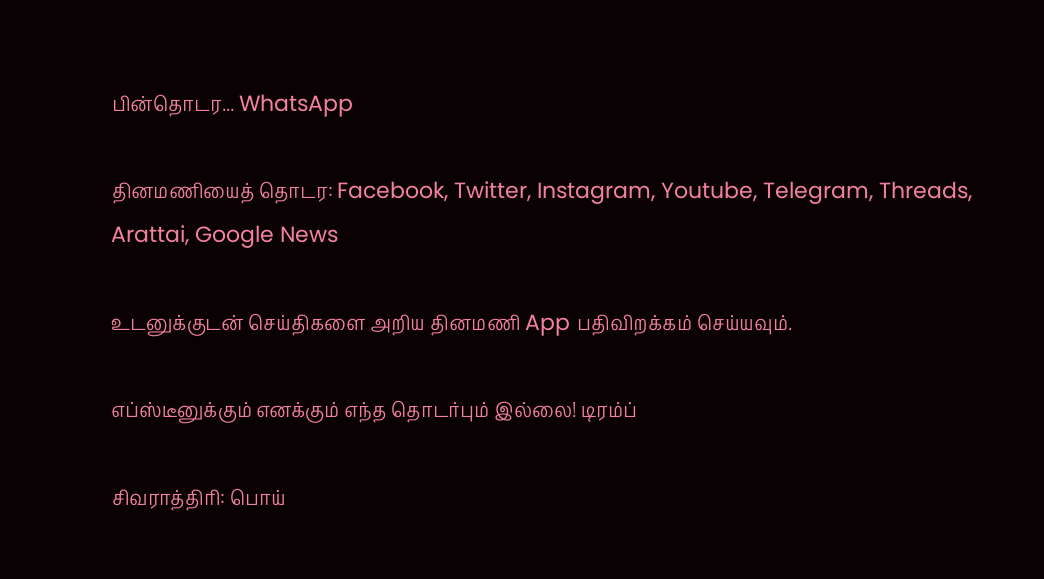பின்தொடர... WhatsApp

தினமணியைத் தொடர: Facebook, Twitter, Instagram, Youtube, Telegram, Threads, Arattai, Google News

உடனுக்குடன் செய்திகளை அறிய தினமணி App பதிவிறக்கம் செய்யவும்.

எப்ஸ்டீனுக்கும் எனக்கும் எந்த தொடர்பும் இல்லை! டிரம்ப்

சிவராத்திரி: பொய்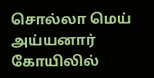சொல்லா மெய் அய்யனார் கோயிலில்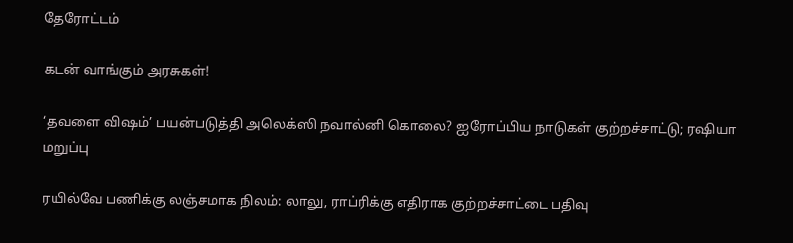தேரோட்டம்

கடன் வாங்கும் அரசுகள்!

‘தவளை விஷம்’ பயன்படுத்தி அலெக்ஸி நவால்னி கொலை? ஐரோப்பிய நாடுகள் குற்றச்சாட்டு; ரஷியா மறுப்பு

ரயில்வே பணிக்கு லஞ்சமாக நிலம்: லாலு, ராப்ரிக்கு எதிராக குற்றச்சாட்டை பதிவு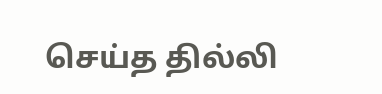செய்த தில்லி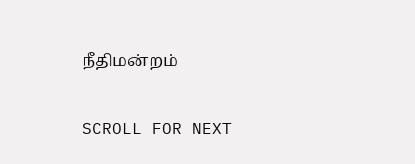நீதிமன்றம்

SCROLL FOR NEXT